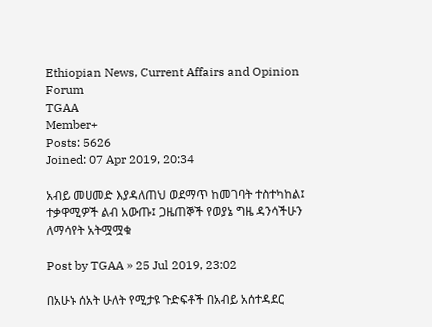Ethiopian News, Current Affairs and Opinion Forum
TGAA
Member+
Posts: 5626
Joined: 07 Apr 2019, 20:34

አብይ መሀመድ እያዳለጠህ ወደማጥ ከመገባት ተስተካከል፤ ተቃዋሚዎች ልብ አውጡ፤ ጋዜጠኞች የወያኔ ግዜ ዳንሳችሁን ለማሳየት አትሟሟቁ

Post by TGAA » 25 Jul 2019, 23:02

በአሁኑ ሰአት ሁለት የሚታዩ ጉድፍቶች በአብይ አሰተዳደር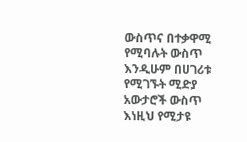ውስጥና በተቃዋሚ የሚባሉት ውስጥ እንዲሁም በሀገሪቱ የሚገኙት ሚድያ አውታሮች ውስጥ እነዚህ የሚታዩ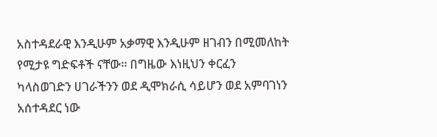አስተዳደራዊ እንዲሁም አቃማዊ እንዲሁም ዘገብን በሚመለከት የሚታዩ ግድፍቶች ናቸው፡፡ በግዜው እነዚህን ቀርፈን ካላስወገድን ሀገራችንን ወደ ዲሞክራሲ ሳይሆን ወደ አምባገነን አሰተዳደር ነው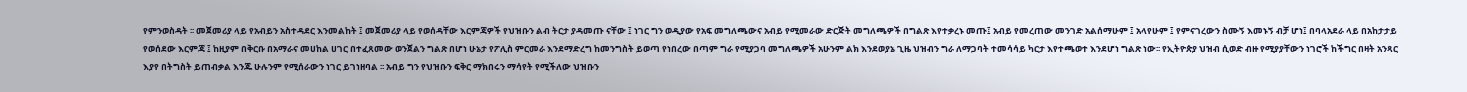የምንወስዳት ፡፡ መጀመሪያ ላይ የአብይን አስተዳደር እንመልከት ፤ መጀመሪያ ላይ የወሰዳቸው እርምጃዎች የህዝቡን ልብ ትርታ ያዳመጡ ናቸው ፤ ነገር ግን ወዲያው የአፍ መግለጫውና አብይ የሚመራው ድርጅት መግለጫዎች በግልጽ እየተቃረኑ መጡ፤ አብይ የመረጠው መንገድ አልሰማሁም ፤ አላየሁም ፤ የምናገረውን ስሙኝ እመኑኝ ብቻ ሆነ፤ በባላአደራ ላይ በአከታታይ የወሰደው እርምጃ ፤ ከዚያም በቅርቡ በአማራና መሀከል ሀገር በተፈጸመው ወንጀልን ግልጽ በሆነ ሁኔታ የፖሊስ ምርመራ እንደማድረግ ከመንግስት ይወጣ የነበረው በጣም ግራ የሚያጋባ መግለጫዎች አሁንም ልክ እንደወያኔ ጊዜ ህዝብን ግራ ለማጋባት ተመሳሳይ ካርታ እየተጫወተ እንደሆነ ግልጽ ነው፡፡ የኢትዮጵያ ህዝብ ሲወድ ብዙ የሚያያቸውን ነገሮች ከችግር በዛት አንጻር እያየ በትግስት ይጠብቃል እንጁ ሁሉንም የሚሰራውን ነገር ይገነዘባል ፡፡ አብይ ግን የህዝቡን ፍቅር ማክበሩን ማሳየት የሚችለው ህዝቡን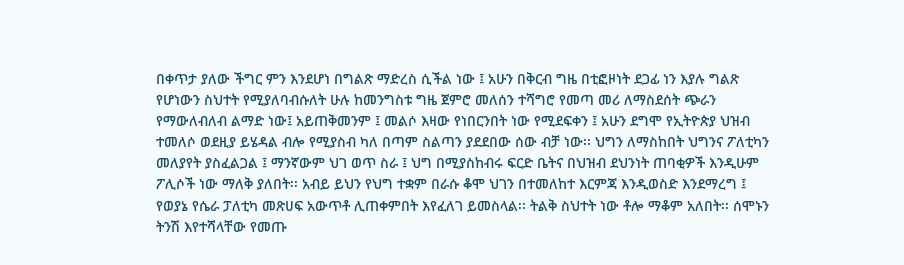በቀጥታ ያለው ችግር ምን እንደሆነ በግልጽ ማድረስ ሲችል ነው ፤ አሁን በቅርብ ግዜ በቲፎዞነት ደጋፊ ነን እያሉ ግልጽ የሆነውን ስህተት የሚያለባብሱለት ሁሉ ከመንግስቱ ግዜ ጀምሮ መለሰን ተሻግሮ የመጣ መሪ ለማስደሰት ጭራን የማውለብለብ ልማድ ነው፤ አይጠቅመንም ፤ መልሶ እዛው የነበርንበት ነው የሚደፍቀን ፤ አሁን ደግሞ የኢትዮጵያ ህዝብ ተመለሶ ወደዚያ ይሄዳል ብሎ የሚያስብ ካለ በጣም ስልጣን ያደደበው ሰው ብቻ ነው፡፡ ህግን ለማስከበት ህግንና ፖለቲካን መለያየት ያስፈልጋል ፤ ማንኛውም ህገ ወጥ ስራ ፤ ህግ በሚያስከብሩ ፍርድ ቤትና በህዝብ ደህንነት ጠባቂዎች እንዲሁም ፖሊሶች ነው ማለቅ ያለበት፡፡ አብይ ይህን የህግ ተቋም በራሱ ቆሞ ህገን በተመለከተ እርምጃ እንዲወስድ እንደማረግ ፤ የወያኔ የሴራ ፓለቲካ መጽሀፍ አውጥቶ ሊጠቀምበት እየፈለገ ይመስላል፡፡ ትልቅ ስህተት ነው ቶሎ ማቆም አለበት፡፡ ሰሞኑን ትንሽ እየተሻላቸው የመጡ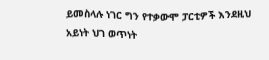ይመስላሉ ነገር ግን የተቃውሞ ፓርቲዎች እንደዚህ አይነት ህገ ወጥነት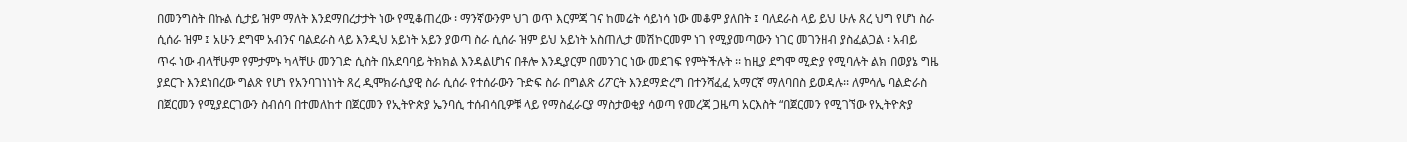በመንግስት በኩል ሲታይ ዝም ማለት እንደማበረታታት ነው የሚቆጠረው ፡ ማንኛውንም ህገ ወጥ እርምጃ ገና ከመሬት ሳይነሳ ነው መቆም ያለበት ፤ ባለደራስ ላይ ይህ ሁሉ ጸረ ህግ የሆነ ስራ ሲሰራ ዝም ፤ አሁን ደግሞ አብንና ባልደራስ ላይ እንዲህ አይነት አይን ያወጣ ስራ ሲሰራ ዝም ይህ አይነት አስጠሊታ መሽኮርመም ነገ የሚያመጣውን ነገር መገንዘብ ያስፈልጋል ፡ አብይ ጥሩ ነው ብላቸሁም የምታምኑ ካላቸሁ መንገድ ሲስት በአደባባይ ትክክል እንዳልሆነና በቶሎ እንዲያርም በመንገር ነው መደገፍ የምትችሉት ፡፡ ከዚያ ደግሞ ሚድያ የሚባሉት ልክ በወያኔ ግዜ ያደርጉ እንደነበረው ግልጽ የሆነ የአንባገነነነት ጸረ ዲሞክራሲያዊ ስራ ሲሰራ የተሰራውን ጉድፍ ስራ በግልጽ ሪፖርት እንደማድረግ በተንሻፈፈ አማርኛ ማለባበስ ይወዳሉ፡፡ ለምሳሌ ባልድራስ በጀርመን የሚያደርገውን ስብሰባ በተመለከተ በጀርመን የኢትዮጵያ ኤንባሲ ተሰብሳቢዎቹ ላይ የማስፈራርያ ማስታወቂያ ሳወጣ የመረጃ ጋዜጣ አርእስት “በጀርመን የሚገኘው የኢትዮጵያ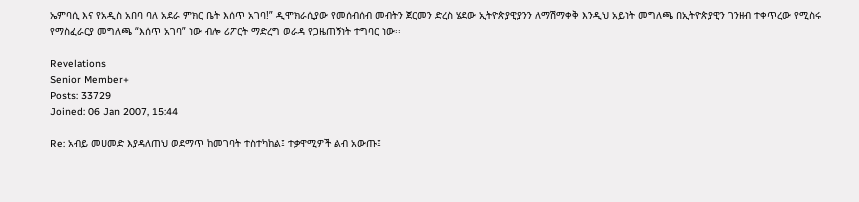ኤምባሲ እና የአዲስ አበባ ባለ አደራ ምክር ቤት እሰጥ አገባ!” ዲሞክራሲያው የመሰብሰብ መብትን ጀርመን ድረስ ሄደው ኢትዮጵያዊያንን ለማሽማቀቅ እንዲህ አይነት መግለጫ በኢትዮጵያዊን ገንዘብ ተቀጥረው የሚስሩ የማስፈራርያ መግለጫ “እሰጥ አገባ” ነው ብሎ ሪፖርት ማድረግ ወራዳ የጋዜጠኝነት ተግባር ነው፡፡

Revelations
Senior Member+
Posts: 33729
Joined: 06 Jan 2007, 15:44

Re: አብይ መሀመድ እያዳለጠህ ወደማጥ ከመገባት ተስተካከል፤ ተቃዋሚዎች ልብ አውጡ፤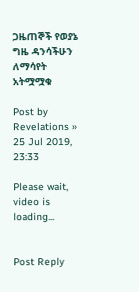ጋዜጠኞች የወያኔ ግዜ ዳንሳችሁን ለማሳየት አትሟሟቁ

Post by Revelations » 25 Jul 2019, 23:33

Please wait, video is loading...


Post Reply